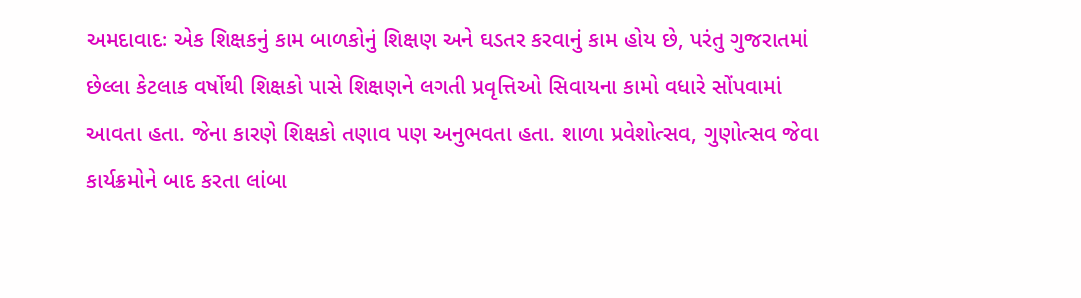અમદાવાદઃ એક શિક્ષકનું કામ બાળકોનું શિક્ષણ અને ઘડતર કરવાનું કામ હોય છે, પરંતુ ગુજરાતમાં છેલ્લા કેટલાક વર્ષોથી શિક્ષકો પાસે શિક્ષણને લગતી પ્રવૃત્તિઓ સિવાયના કામો વધારે સોંપવામાં આવતા હતા. જેના કારણે શિક્ષકો તણાવ પણ અનુભવતા હતા. શાળા પ્રવેશોત્સવ, ગુણોત્સવ જેવા કાર્યક્રમોને બાદ કરતા લાંબા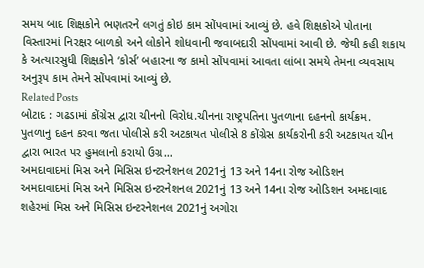સમય બાદ શિક્ષકોને ભણતરને લગતું કોઇ કામ સોંપવામાં આવ્યું છે. હવે શિક્ષકોએ પોતાના વિસ્તારમાં નિરક્ષર બાળકો અને લોકોને શોધવાની જવાબદારી સોંપવામાં આવી છે. જેથી કહી શકાય કે અત્યારસુધી શિક્ષકોને ‘કોર્સ’ બહારના જ કામો સોંપવામાં આવતા લાંબા સમયે તેમના વ્યવસાય અનુરૂપ કામ તેમને સોંપવામાં આવ્યું છે.
Related Posts
બોટાદ : ગઢડામાં કોંગ્રેસ દ્વારા ચીનનો વિરોધ.ચીનના રાષ્ટ્રપતિના પુતળાના દહનનો કાર્યક્રમ.
પુતળાનુ દહન કરવા જતા પોલીસે કરી અટકાયત પોલીસે 8 કોંગ્રેસ કાર્યકરોની કરી અટકાયત ચીન દ્વારા ભારત પર હુમલાનો કરાયો ઉગ્ર…
અમદાવાદમાં મિસ અને મિસિસ ઇન્ટરનેશનલ 2021નું 13 અને 14ના રોજ ઓડિશન
અમદાવાદમાં મિસ અને મિસિસ ઇન્ટરનેશનલ 2021નું 13 અને 14ના રોજ ઓડિશન અમદાવાદ શહેરમાં મિસ અને મિસિસ ઇન્ટરનેશનલ 2021નું અગોરા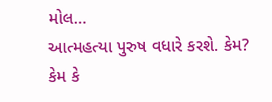મોલ…
આત્મહત્યા પુરુષ વધારે કરશે. કેમ?
કેમ કે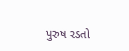પુરુષ રડતો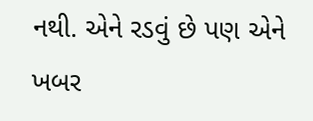નથી. એને રડવું છે પણ એને ખબર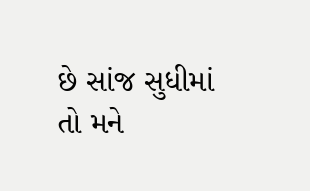છે સાંજ સુધીમાં તો મને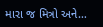મારા જ મિત્રો અને…